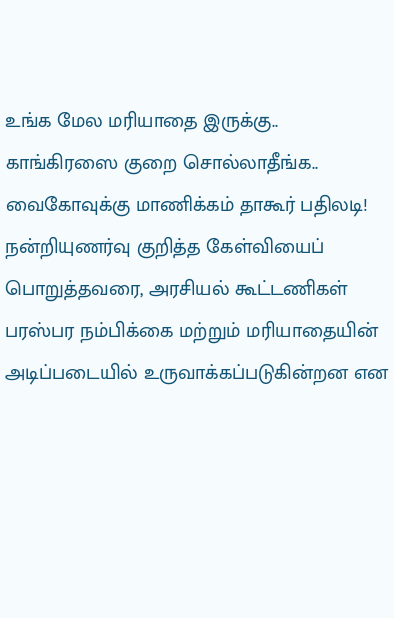உங்க மேல மரியாதை இருக்கு.. காங்கிரஸை குறை சொல்லாதீங்க.. வைகோவுக்கு மாணிக்கம் தாகூர் பதிலடி!
நன்றியுணர்வு குறித்த கேள்வியைப் பொறுத்தவரை, அரசியல் கூட்டணிகள் பரஸ்பர நம்பிக்கை மற்றும் மரியாதையின் அடிப்படையில் உருவாக்கப்படுகின்றன என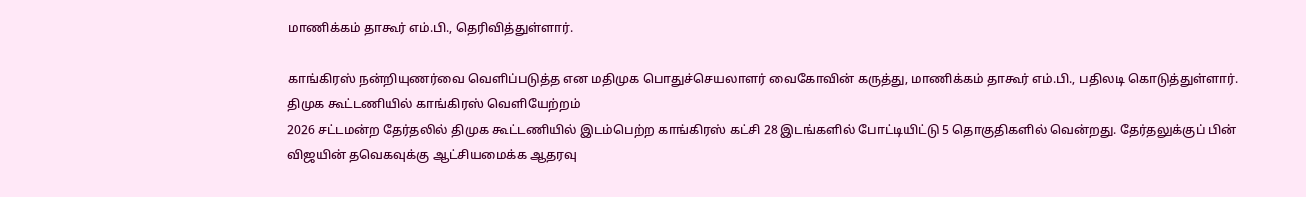மாணிக்கம் தாகூர் எம்.பி., தெரிவித்துள்ளார்.

காங்கிரஸ் நன்றியுணர்வை வெளிப்படுத்த என மதிமுக பொதுச்செயலாளர் வைகோவின் கருத்து, மாணிக்கம் தாகூர் எம்.பி., பதிலடி கொடுத்துள்ளார்.
திமுக கூட்டணியில் காங்கிரஸ் வெளியேற்றம்
2026 சட்டமன்ற தேர்தலில் திமுக கூட்டணியில் இடம்பெற்ற காங்கிரஸ் கட்சி 28 இடங்களில் போட்டியிட்டு 5 தொகுதிகளில் வென்றது. தேர்தலுக்குப் பின் விஜயின் தவெகவுக்கு ஆட்சியமைக்க ஆதரவு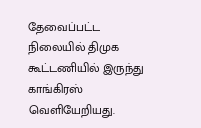தேவைப்பட்ட நிலையில் திமுக கூட்டணியில் இருந்து காங்கிரஸ் வெளியேறியது.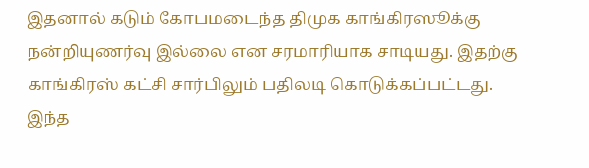இதனால் கடும் கோபமடைந்த திமுக காங்கிரஸூக்கு நன்றியுணர்வு இல்லை என சரமாரியாக சாடியது. இதற்கு காங்கிரஸ் கட்சி சார்பிலும் பதிலடி கொடுக்கப்பட்டது.
இந்த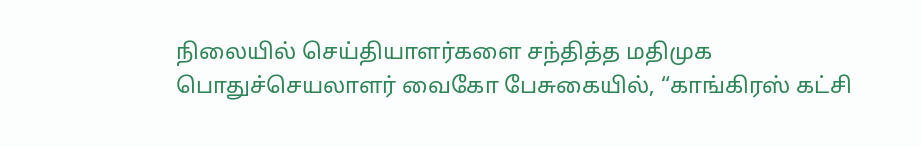நிலையில் செய்தியாளர்களை சந்தித்த மதிமுக பொதுச்செயலாளர் வைகோ பேசுகையில், “காங்கிரஸ் கட்சி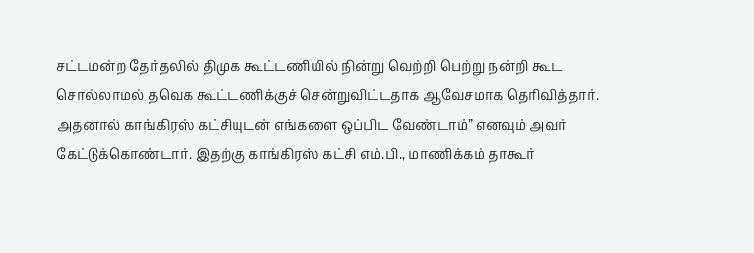சட்டமன்ற தேர்தலில் திமுக கூட்டணியில் நின்று வெற்றி பெற்று நன்றி கூட சொல்லாமல் தவெக கூட்டணிக்குச் சென்றுவிட்டதாக ஆவேசமாக தெரிவித்தார். அதனால் காங்கிரஸ் கட்சியுடன் எங்களை ஒப்பிட வேண்டாம்” எனவும் அவர் கேட்டுக்கொண்டார். இதற்கு காங்கிரஸ் கட்சி எம்.பி., மாணிக்கம் தாகூர்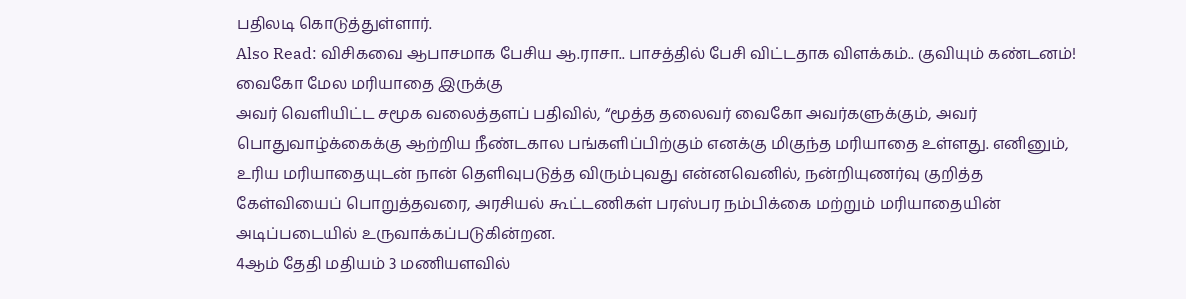பதிலடி கொடுத்துள்ளார்.
Also Read: விசிகவை ஆபாசமாக பேசிய ஆ.ராசா.. பாசத்தில் பேசி விட்டதாக விளக்கம்.. குவியும் கண்டனம்!
வைகோ மேல மரியாதை இருக்கு
அவர் வெளியிட்ட சமூக வலைத்தளப் பதிவில், “மூத்த தலைவர் வைகோ அவர்களுக்கும், அவர் பொதுவாழ்க்கைக்கு ஆற்றிய நீண்டகால பங்களிப்பிற்கும் எனக்கு மிகுந்த மரியாதை உள்ளது. எனினும், உரிய மரியாதையுடன் நான் தெளிவுபடுத்த விரும்புவது என்னவெனில், நன்றியுணர்வு குறித்த கேள்வியைப் பொறுத்தவரை, அரசியல் கூட்டணிகள் பரஸ்பர நம்பிக்கை மற்றும் மரியாதையின் அடிப்படையில் உருவாக்கப்படுகின்றன.
4ஆம் தேதி மதியம் 3 மணியளவில்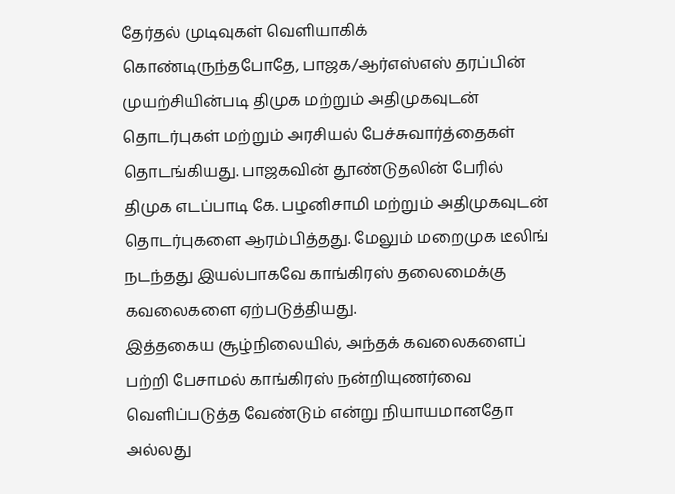தேர்தல் முடிவுகள் வெளியாகிக் கொண்டிருந்தபோதே, பாஜக/ஆர்எஸ்எஸ் தரப்பின் முயற்சியின்படி திமுக மற்றும் அதிமுகவுடன் தொடர்புகள் மற்றும் அரசியல் பேச்சுவார்த்தைகள் தொடங்கியது. பாஜகவின் தூண்டுதலின் பேரில் திமுக எடப்பாடி கே. பழனிசாமி மற்றும் அதிமுகவுடன் தொடர்புகளை ஆரம்பித்தது. மேலும் மறைமுக டீலிங் நடந்தது இயல்பாகவே காங்கிரஸ் தலைமைக்கு கவலைகளை ஏற்படுத்தியது.
இத்தகைய சூழ்நிலையில், அந்தக் கவலைகளைப் பற்றி பேசாமல் காங்கிரஸ் நன்றியுணர்வை வெளிப்படுத்த வேண்டும் என்று நியாயமானதோ அல்லது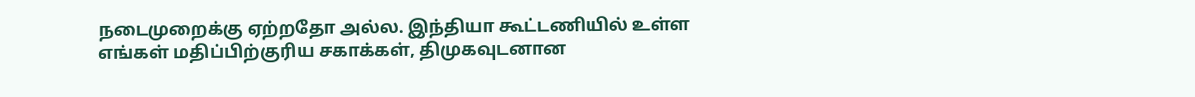நடைமுறைக்கு ஏற்றதோ அல்ல. இந்தியா கூட்டணியில் உள்ள எங்கள் மதிப்பிற்குரிய சகாக்கள், திமுகவுடனான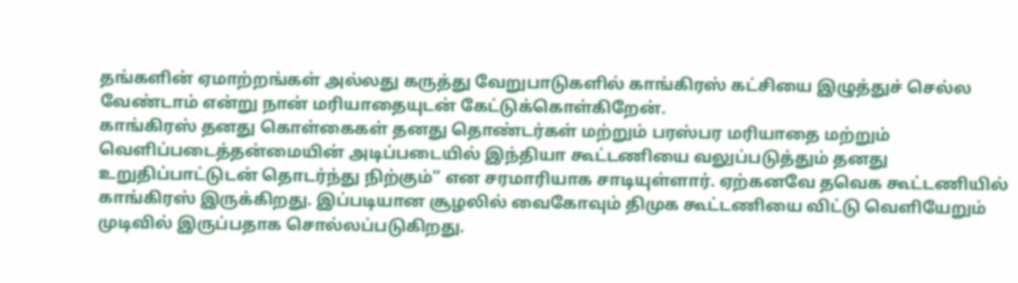தங்களின் ஏமாற்றங்கள் அல்லது கருத்து வேறுபாடுகளில் காங்கிரஸ் கட்சியை இழுத்துச் செல்ல வேண்டாம் என்று நான் மரியாதையுடன் கேட்டுக்கொள்கிறேன்.
காங்கிரஸ் தனது கொள்கைகள் தனது தொண்டர்கள் மற்றும் பரஸ்பர மரியாதை மற்றும் வெளிப்படைத்தன்மையின் அடிப்படையில் இந்தியா கூட்டணியை வலுப்படுத்தும் தனது உறுதிப்பாட்டுடன் தொடர்ந்து நிற்கும்” என சரமாரியாக சாடியுள்ளார். ஏற்கனவே தவெக கூட்டணியில் காங்கிரஸ் இருக்கிறது. இப்படியான சூழலில் வைகோவும் திமுக கூட்டணியை விட்டு வெளியேறும் முடிவில் இருப்பதாக சொல்லப்படுகிறது.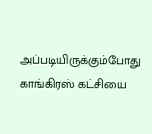அப்படியிருக்கும்போது காங்கிரஸ் கட்சியை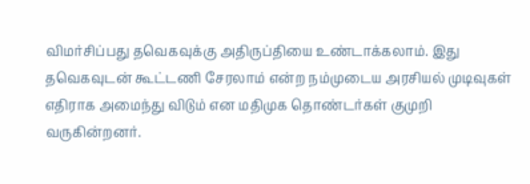விமர்சிப்பது தவெகவுக்கு அதிருப்தியை உண்டாக்கலாம். இது தவெகவுடன் கூட்டணி சேரலாம் என்ற நம்முடைய அரசியல் முடிவுகள் எதிராக அமைந்து விடும் என மதிமுக தொண்டர்கள் குமுறி வருகின்றனர்.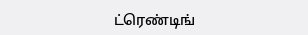ட்ரெண்டிங்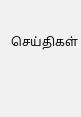செய்திகள்